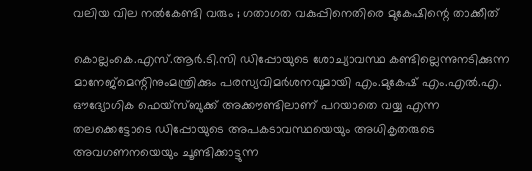വലിയ വില നല്‍കേണ്ടി വരും ; ഗതാഗത വകുപ്പിനെതിരെ മുകേഷിന്റെ താക്കീത്

കൊല്ലംകെ.എസ്.ആര്‍.ടി.സി ഡിപ്പോയുടെ ശോച്യാവസ്ഥ കണ്ടില്ലെന്നുനടിക്കുന്ന മാനേജ്‌മെന്റിനുംമന്ത്രിക്കും പരസ്യവിമര്‍ശനവുമായി എം.മുകേഷ് എം.എല്‍.എ. ഔദ്യോഗിക ഫെയ്‌സ്ബുക്ക് അക്കൗണ്ടിലാണ് പറയാതെ വയ്യ എന്ന തലക്കെട്ടോടെ ഡിപ്പോയുടെ അപകടാവസ്ഥയെയും അധികൃതരുടെ അവഗണനയെയും ചൂണ്ടിക്കാട്ടുന്ന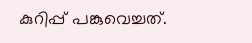കുറിപ്പ് പങ്കുവെച്ചത്.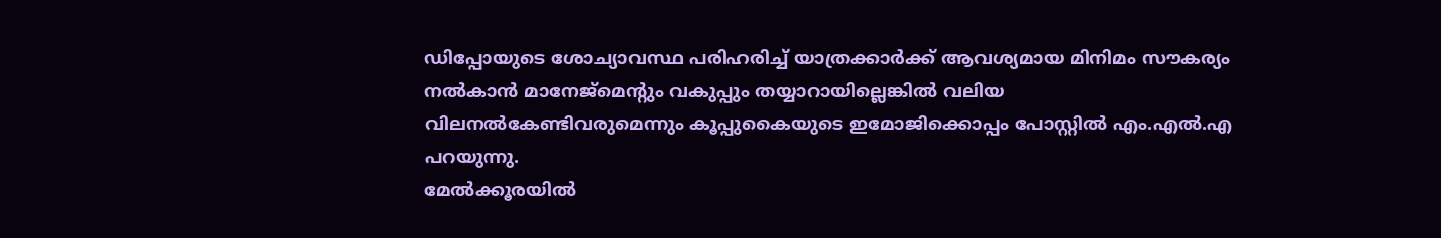ഡിപ്പോയുടെ ശോച്യാവസ്ഥ പരിഹരിച്ച് യാത്രക്കാര്‍ക്ക് ആവശ്യമായ മിനിമം സൗകര്യം നല്‍കാന്‍ മാനേജ്‌മെന്റും വകുപ്പും തയ്യാറായില്ലെങ്കില്‍ വലിയ വിലനല്‍കേണ്ടിവരുമെന്നും കൂപ്പുകൈയുടെ ഇമോജിക്കൊപ്പം പോസ്റ്റില്‍ എം.എല്‍.എ പറയുന്നു.
മേല്‍ക്കൂരയില്‍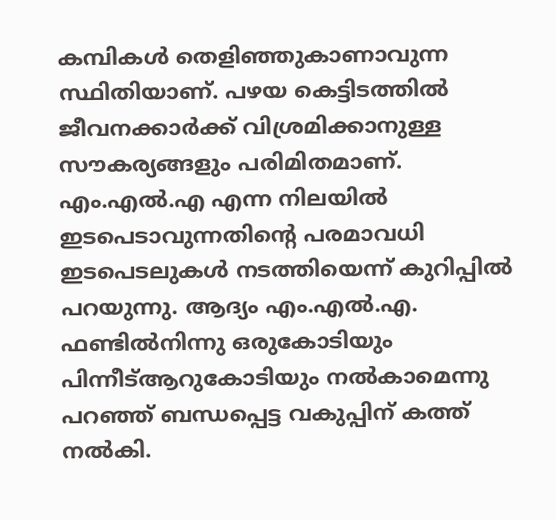കമ്പികള്‍ തെളിഞ്ഞുകാണാവുന്ന സ്ഥിതിയാണ്. പഴയ കെട്ടിടത്തില്‍ ജീവനക്കാര്‍ക്ക് വിശ്രമിക്കാനുള്ള സൗകര്യങ്ങളും പരിമിതമാണ്. എം.എല്‍.എ എന്ന നിലയില്‍ ഇടപെടാവുന്നതിന്റെ പരമാവധി ഇടപെടലുകള്‍ നടത്തിയെന്ന് കുറിപ്പില്‍ പറയുന്നു. ആദ്യം എം.എല്‍.എ. ഫണ്ടില്‍നിന്നു ഒരുകോടിയും പിന്നീട്ആറുകോടിയും നല്‍കാമെന്നു പറഞ്ഞ് ബന്ധപ്പെട്ട വകുപ്പിന് കത്ത് നല്‍കി.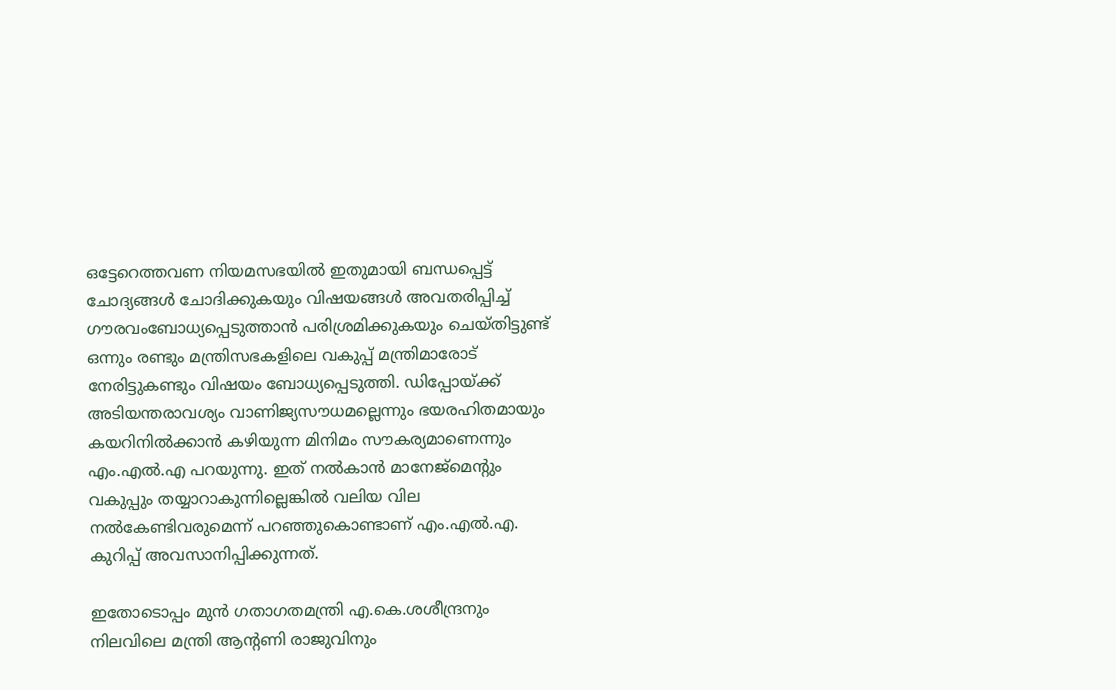ഒട്ടേറെത്തവണ നിയമസഭയില്‍ ഇതുമായി ബന്ധപ്പെട്ട് ചോദ്യങ്ങള്‍ ചോദിക്കുകയും വിഷയങ്ങള്‍ അവതരിപ്പിച്ച് ഗൗരവംബോധ്യപ്പെടുത്താന്‍ പരിശ്രമിക്കുകയും ചെയ്തിട്ടുണ്ട് ഒന്നും രണ്ടും മന്ത്രിസഭകളിലെ വകുപ്പ് മന്ത്രിമാരോട് നേരിട്ടുകണ്ടും വിഷയം ബോധ്യപ്പെടുത്തി. ഡിപ്പോയ്ക്ക് അടിയന്തരാവശ്യം വാണിജ്യസൗധമല്ലെന്നും ഭയരഹിതമായും കയറിനില്‍ക്കാന്‍ കഴിയുന്ന മിനിമം സൗകര്യമാണെന്നും എം.എല്‍.എ പറയുന്നു. ഇത് നല്‍കാന്‍ മാനേജ്‌മെന്റും
വകുപ്പും തയ്യാറാകുന്നില്ലെങ്കില്‍ വലിയ വില നല്‍കേണ്ടിവരുമെന്ന് പറഞ്ഞുകൊണ്ടാണ് എം.എല്‍.എ. കുറിപ്പ് അവസാനിപ്പിക്കുന്നത്.

ഇതോടൊപ്പം മുന്‍ ഗതാഗതമന്ത്രി എ.കെ.ശശീന്ദ്രനും നിലവിലെ മന്ത്രി ആന്റണി രാജുവിനും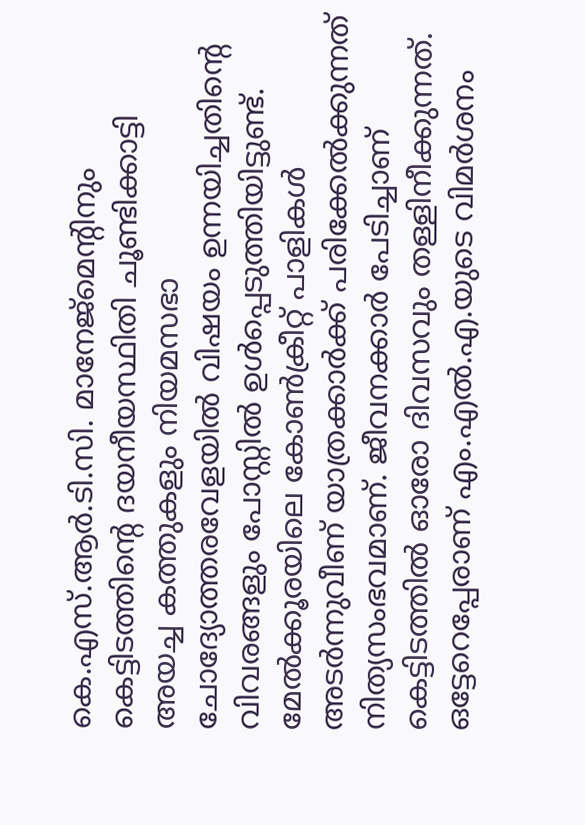കെ.എസ്.ആര്‍.ടി.സി. മാനേജ്‌മെന്റിനും കെട്ടിടത്തിന്റെ ദയനീയസ്ഥിതി ചൂണ്ടിക്കാട്ടി അയച്ച കത്തുകളും നിയമസഭാ ചോദ്യോത്തരവേളയില്‍ വിഷയം ഉന്നയിച്ചതിന്റെ വിവരങ്ങളും പോസ്റ്റില്‍ ഉള്‍പ്പെടുത്തിയിട്ടുണ്ട്. മേല്‍ക്കൂരയിലെ കോണ്‍ക്രീറ്റ് പാളികള്‍ അടര്‍ന്നുവീണ് യാത്രക്കാര്‍ക്ക് പരിക്കേല്‍ക്കുന്നത് നിത്യസംഭവമാണ്. ജീവനക്കാര്‍ പേടിച്ചാണ് കെട്ടിടത്തില്‍ ഓരോ ദിവസവും തള്ളിനീക്കുന്നത്. ഒട്ടേറെപ്പേരാണ് എം.എല്‍.എ.യുടെ വിമര്‍ശനം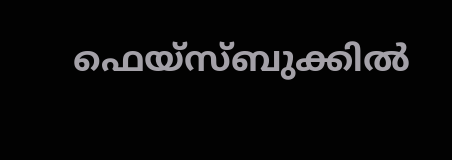ഫെയ്‌സ്ബുക്കില്‍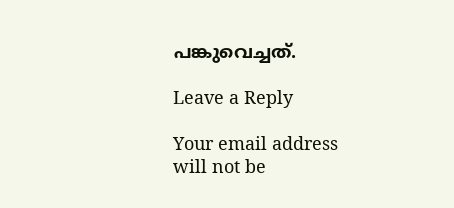പങ്കുവെച്ചത്.

Leave a Reply

Your email address will not be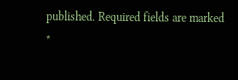published. Required fields are marked *